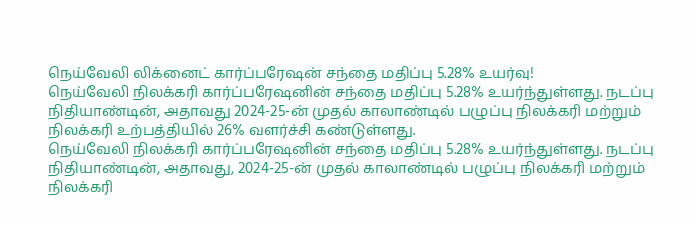நெய்வேலி லிக்னைட் கார்ப்பரேஷன் சந்தை மதிப்பு 5.28% உயர்வு!
நெய்வேலி நிலக்கரி கார்ப்பரேஷனின் சந்தை மதிப்பு 5.28% உயர்ந்துள்ளது. நடப்பு நிதியாண்டின், அதாவது 2024-25-ன் முதல் காலாண்டில் பழுப்பு நிலக்கரி மற்றும் நிலக்கரி உற்பத்தியில் 26% வளர்ச்சி கண்டுள்ளது.
நெய்வேலி நிலக்கரி கார்ப்பரேஷனின் சந்தை மதிப்பு 5.28% உயர்ந்துள்ளது. நடப்பு நிதியாண்டின், அதாவது, 2024-25-ன் முதல் காலாண்டில் பழுப்பு நிலக்கரி மற்றும் நிலக்கரி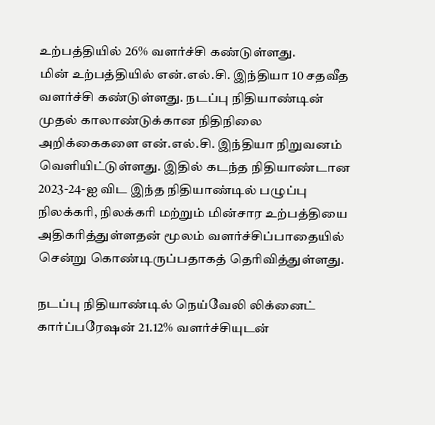உற்பத்தியில் 26% வளர்ச்சி கண்டுள்ளது.
மின் உற்பத்தியில் என்.எல்.சி. இந்தியா 10 சதவீத வளர்ச்சி கண்டுள்ளது. நடப்பு நிதியாண்டின் முதல் காலாண்டுக்கான நிதிநிலை அறிக்கைகளை என்.எல்.சி. இந்தியா நிறுவனம் வெளியிட்டுள்ளது. இதில் கடந்த நிதியாண்டான 2023-24-ஐ விட இந்த நிதியாண்டில் பழுப்பு நிலக்கரி, நிலக்கரி மற்றும் மின்சார உற்பத்தியை அதிகரித்துள்ளதன் மூலம் வளர்ச்சிப்பாதையில் சென்று கொண்டிருப்பதாகத் தெரிவித்துள்ளது.

நடப்பு நிதியாண்டில் நெய்வேலி லிக்னைட் கார்ப்பரேஷன் 21.12% வளர்ச்சியுடன்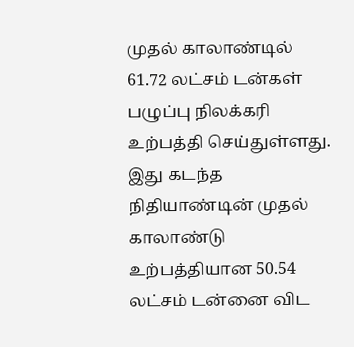முதல் காலாண்டில் 61.72 லட்சம் டன்கள் பழுப்பு நிலக்கரி உற்பத்தி செய்துள்ளது. இது கடந்த நிதியாண்டின் முதல் காலாண்டு உற்பத்தியான 50.54 லட்சம் டன்னை விட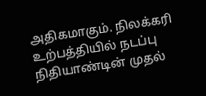அதிகமாகும். நிலக்கரி உற்பத்தியில் நடப்பு நிதியாண்டின் முதல்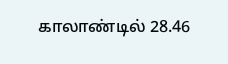காலாண்டில் 28.46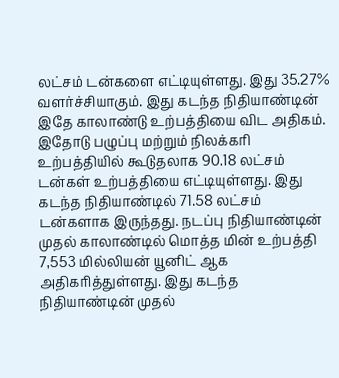லட்சம் டன்களை எட்டியுள்ளது. இது 35.27% வளர்ச்சியாகும். இது கடந்த நிதியாண்டின் இதே காலாண்டு உற்பத்தியை விட அதிகம்.
இதோடு பழுப்பு மற்றும் நிலக்கரி உற்பத்தியில் கூடுதலாக 90.18 லட்சம் டன்கள் உற்பத்தியை எட்டியுள்ளது. இது கடந்த நிதியாண்டில் 71.58 லட்சம் டன்களாக இருந்தது. நடப்பு நிதியாண்டின் முதல் காலாண்டில் மொத்த மின் உற்பத்தி 7,553 மில்லியன் யூனிட் ஆக அதிகரித்துள்ளது. இது கடந்த நிதியாண்டின் முதல்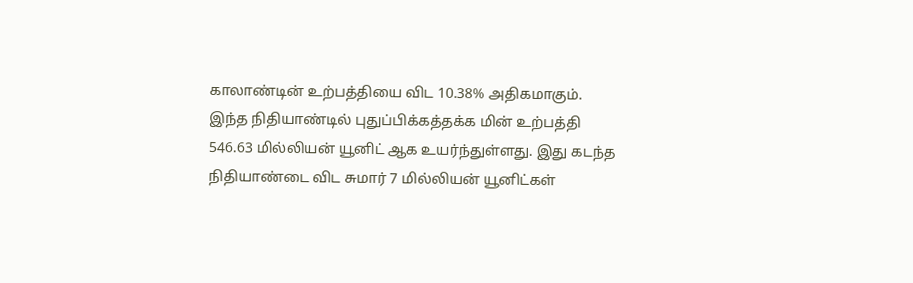காலாண்டின் உற்பத்தியை விட 10.38% அதிகமாகும்.
இந்த நிதியாண்டில் புதுப்பிக்கத்தக்க மின் உற்பத்தி 546.63 மில்லியன் யூனிட் ஆக உயர்ந்துள்ளது. இது கடந்த நிதியாண்டை விட சுமார் 7 மில்லியன் யூனிட்கள்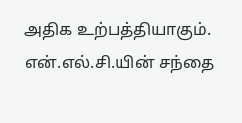அதிக உற்பத்தியாகும்.
என்.எல்.சி.யின் சந்தை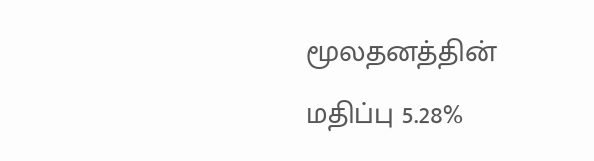மூலதனத்தின் மதிப்பு 5.28%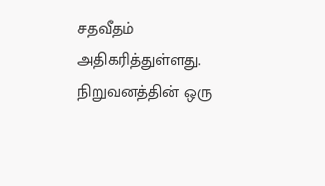சதவீதம் அதிகரித்துள்ளது. நிறுவனத்தின் ஒரு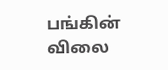பங்கின் விலை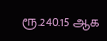ரூ.240.15 ஆக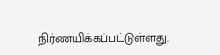நிர்ணயிக்கப்பட்டுள்ளது.